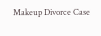Makeup Divorce Case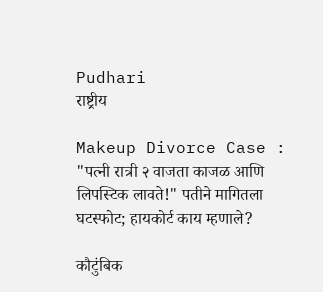Pudhari
राष्ट्रीय

Makeup Divorce Case : "पत्‍नी रात्री २ वाजता काजळ आणि लिपस्टिक लावते!" पतीने मागितला घटस्फोट; हायकोर्ट काय म्हणाले?

कौटुंबिक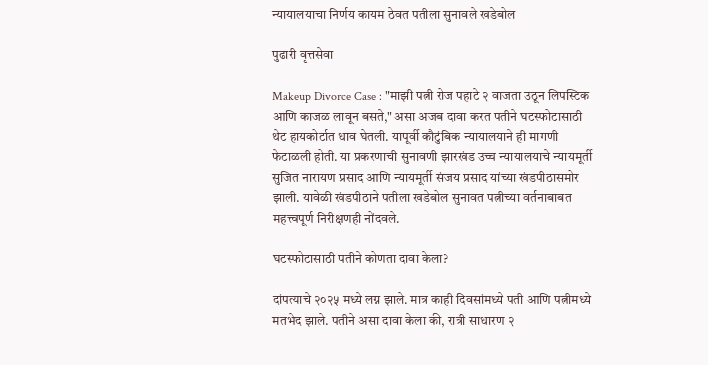न्यायालयाचा निर्णय कायम ठेवत पतीला सुनावले खडेबोल

पुढारी वृत्तसेवा

Makeup Divorce Case : "माझी पत्नी रोज पहाटे २ वाजता उठून लिपस्टिक आणि काजळ लावून बसते," असा अजब दावा करत पतीने घटस्फोटासाठी थेट हायकोर्टात धाव घेतली. यापूर्वी कौटुंबिक न्यायालयाने ही मागणी फेटाळली होती. या प्रकरणाची सुनावणी झारखंड उच्च न्यायालयाचे न्यायमूर्ती सुजित नारायण प्रसाद आणि न्यायमूर्ती संजय प्रसाद यांच्या खंडपीठासमोर झाली. यावेळी खंडपीठाने पतीला खडेबोल सुनावत पत्नीच्या वर्तनाबाबत महत्त्वपूर्ण निरीक्षणही नोंदवले.

घटस्फोटासाठी पतीने कोणता दावा केला?

दांपत्याचे २०२५ मध्ये लग्न झाले. मात्र काही दिवसांमध्ये पती आणि पत्नीमध्ये मतभेद झाले. पतीने असा दावा केला की, रात्री साधारण २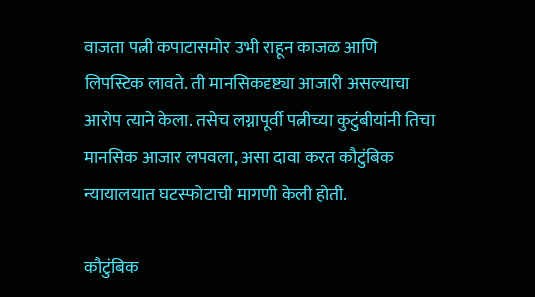वाजता पत्नी कपाटासमोर उभी राहून काजळ आणि लिपस्टिक लावते. ती मानसिकदृष्ट्या आजारी असल्याचा आरोप त्याने केला. तसेच लग्नापूर्वी पत्नीच्या कुटुंबीयांनी तिचा मानसिक आजार लपवला, असा दावा करत कौटुंबिक न्यायालयात घटस्फोटाची मागणी केली होती.

कौटुंबिक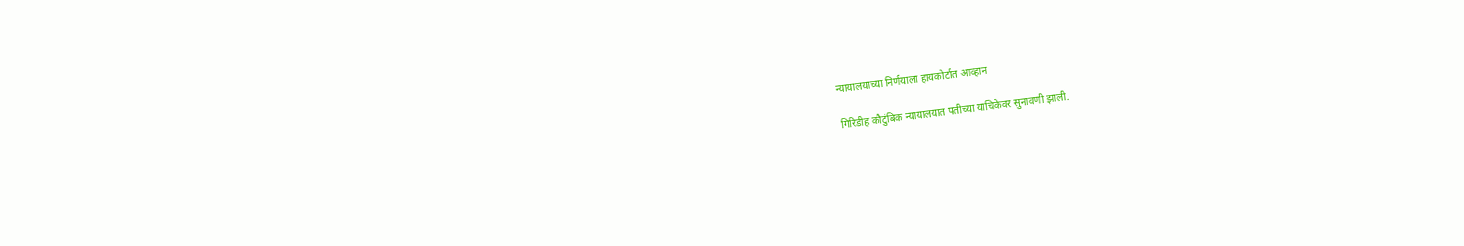न्यायालयाच्या निर्णयाला हायकोर्टात आव्हान

गिरिडीह कौटुंबिक न्यायालयात पतीच्या याचिकेवर सुनावणी झाली.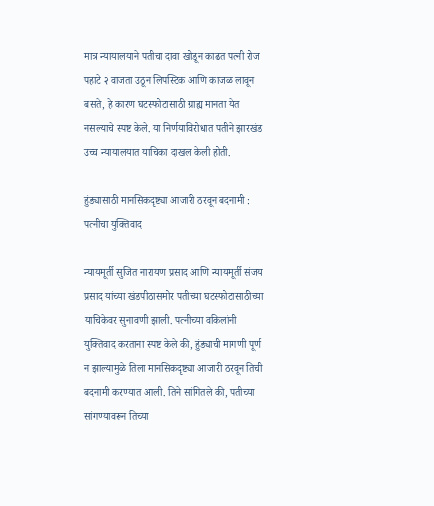मात्र न्यायालयाने पतीचा दावा खोडून काढत पत्नी रोज पहाटे २ वाजता उठून लिपस्टिक आणि काजळ लावून बसते, हे कारण घटस्फोटासाठी ग्राह्य मानता येत नसल्याचे स्पष्ट केले. या निर्णयाविरोधात पतीने झारखंड उच्च न्यायालयात याचिका दाखल केली होती.

हुंड्यासाठी मानसिकदृष्ट्या आजारी ठरवून बदनामी : पत्नीचा युक्तिवाद

न्यायमूर्ती सुजित नारायण प्रसाद आणि न्यायमूर्ती संजय प्रसाद यांच्या खंडपीठासमोर पतीच्या घटस्फोटासाठीच्या याचिकेवर सुनावणी झाली. पत्नीच्या वकिलांनी युक्तिवाद करताना स्पष्ट केले की, हुंड्याची मागणी पूर्ण न झाल्यामुळे तिला मानसिकदृष्ट्या आजारी ठरवून तिची बदनामी करण्यात आली. तिने सांगितले की, पतीच्या सांगण्यावरून तिच्या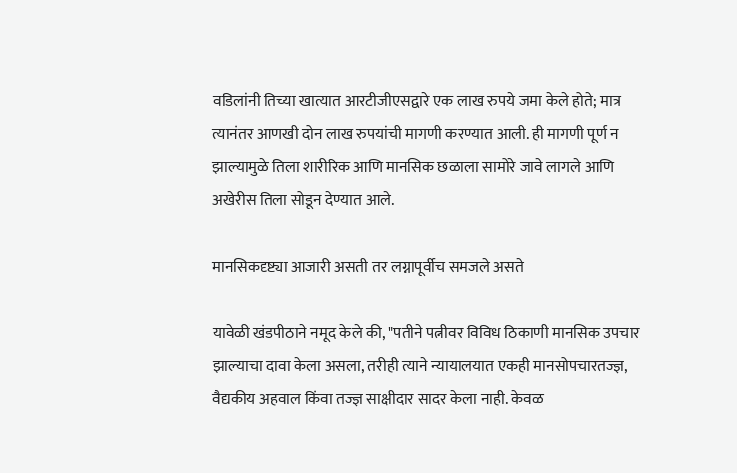वडिलांनी तिच्या खात्यात आरटीजीएसद्वारे एक लाख रुपये जमा केले होते; मात्र त्यानंतर आणखी दोन लाख रुपयांची मागणी करण्यात आली. ही मागणी पूर्ण न झाल्यामुळे तिला शारीरिक आणि मानसिक छळाला सामोरे जावे लागले आणि अखेरीस तिला सोडून देण्यात आले.

मानसिकदृष्ट्या आजारी असती तर लग्नापूर्वीच समजले असते

यावेळी खंडपीठाने नमूद केले की, "पतीने पत्नीवर विविध ठिकाणी मानसिक उपचार झाल्याचा दावा केला असला, तरीही त्याने न्यायालयात एकही मानसोपचारतज्ज्ञ, वैद्यकीय अहवाल किंवा तज्ज्ञ साक्षीदार सादर केला नाही. केवळ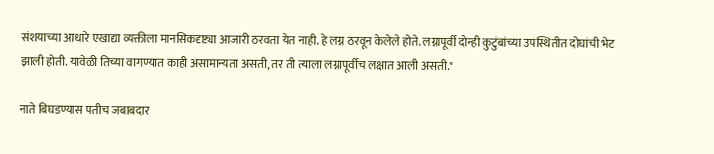संशयाच्या आधारे एखाद्या व्यक्तीला मानसिकदृष्ट्या आजारी ठरवता येत नाही. हे लग्न ठरवून केलेले होते. लग्नापूर्वी दोन्ही कुटुंबांच्या उपस्थितीत दोघांची भेट झाली होती. यावेळी तिच्या वागण्यात काही असामान्यता असती, तर ती त्याला लग्नापूर्वीच लक्षात आली असती."

नाते बिघडण्यास पतीच जबाबदार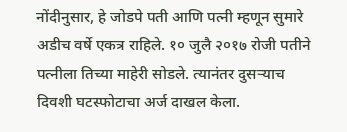नोंदीनुसार, हे जोडपे पती आणि पत्नी म्हणून सुमारे अडीच वर्षे एकत्र राहिले. १० जुलै २०१७ रोजी पतीने पत्नीला तिच्या माहेरी सोडले. त्यानंतर दुसऱ्याच दिवशी घटस्फोटाचा अर्ज दाखल केला.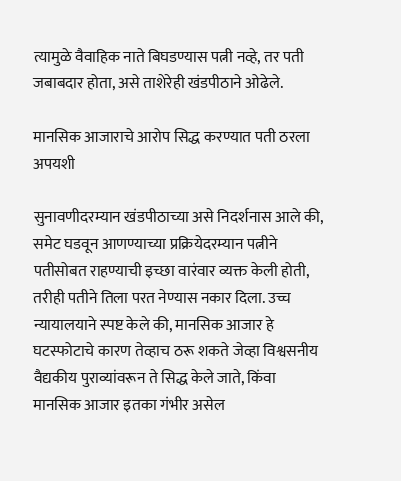त्यामुळे वैवाहिक नाते बिघडण्यास पत्नी नव्हे, तर पती जबाबदार होता, असे ताशेरेही खंडपीठाने ओढेले.

मानसिक आजाराचे आरोप सिद्ध करण्यात पती ठरला अपयशी

सुनावणीदरम्यान खंडपीठाच्या असे निदर्शनास आले की, समेट घडवून आणण्याच्या प्रक्रियेदरम्यान पत्नीने पतीसोबत राहण्याची इच्छा वारंवार व्यक्त केली होती, तरीही पतीने तिला परत नेण्यास नकार दिला. उच्च न्यायालयाने स्पष्ट केले की, मानसिक आजार हे घटस्फोटाचे कारण तेव्हाच ठरू शकते जेव्हा विश्वसनीय वैद्यकीय पुराव्यांवरून ते सिद्ध केले जाते, किंवा मानसिक आजार इतका गंभीर असेल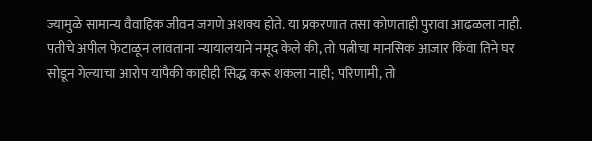ज्यामुळे सामान्य वैवाहिक जीवन जगणे अशक्य होते. या प्रकरणात तसा कोणताही पुरावा आढळला नाही. पतीचे अपील फेटाळून लावताना न्यायालयाने नमूद केले की, तो पत्नीचा मानसिक आजार किंवा तिने घर सोडून गेल्याचा आरोप यांपैकी काहीही सिद्ध करू शकला नाही; परिणामी, तो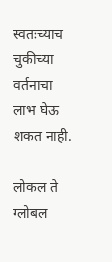स्वतःच्याच चुकीच्या वर्तनाचा लाभ घेऊ शकत नाही.

लोकल ते ग्लोबल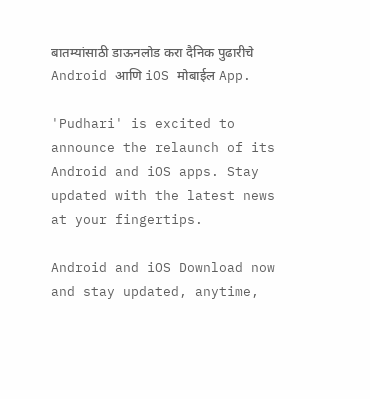बातम्यांसाठी डाऊनलोड करा दैनिक पुढारीचे Android आणि iOS मोबाईल App.

'Pudhari' is excited to announce the relaunch of its Android and iOS apps. Stay updated with the latest news at your fingertips.

Android and iOS Download now and stay updated, anytime,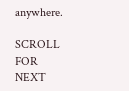anywhere.

SCROLL FOR NEXT